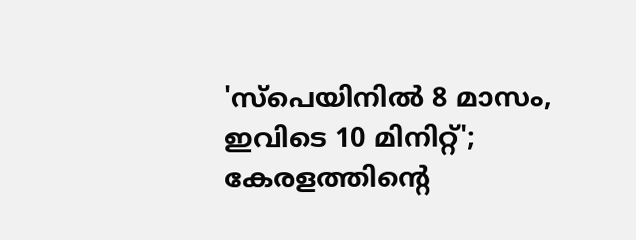'സ്പെയിനിൽ 8 മാസം, ഇവിടെ 10 മിനിറ്റ്'; കേരളത്തിന്റെ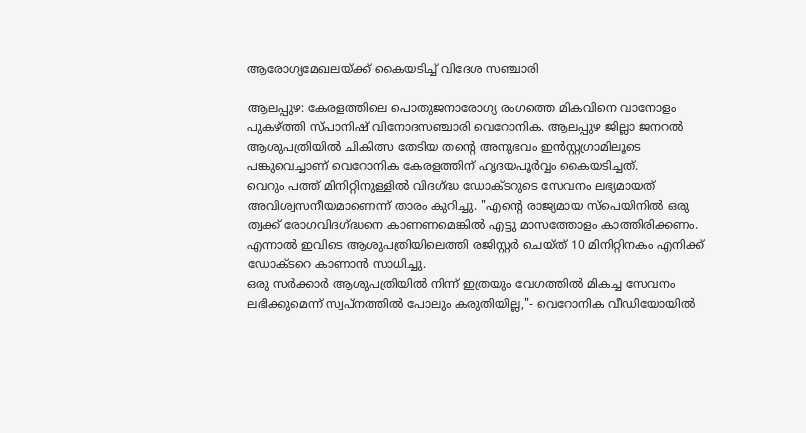ആരോഗ്യമേഖലയ്ക്ക് കൈയടിച്ച് വിദേശ സഞ്ചാരി

ആലപ്പുഴ: കേരളത്തിലെ പൊതുജനാരോഗ്യ രംഗത്തെ മികവിനെ വാനോളം പുകഴ്ത്തി സ്പാനിഷ് വിനോദസഞ്ചാരി വെറോനിക. ആലപ്പുഴ ജില്ലാ ജനറൽ ആശുപത്രിയിൽ ചികിത്സ തേടിയ തന്റെ അനുഭവം ഇൻസ്റ്റഗ്രാമിലൂടെ പങ്കുവെച്ചാണ് വെറോനിക കേരളത്തിന് ഹൃദയപൂർവ്വം കൈയടിച്ചത്.
വെറും പത്ത് മിനിറ്റിനുള്ളിൽ വിദഗ്ദ്ധ ഡോക്ടറുടെ സേവനം ലഭ്യമായത് അവിശ്വസനീയമാണെന്ന് താരം കുറിച്ചു. "എന്റെ രാജ്യമായ സ്പെയിനിൽ ഒരു ത്വക്ക് രോഗവിദഗ്ദ്ധനെ കാണണമെങ്കിൽ എട്ടു മാസത്തോളം കാത്തിരിക്കണം. എന്നാൽ ഇവിടെ ആശുപത്രിയിലെത്തി രജിസ്റ്റർ ചെയ്ത് 10 മിനിറ്റിനകം എനിക്ക് ഡോക്ടറെ കാണാൻ സാധിച്ചു.
ഒരു സർക്കാർ ആശുപത്രിയിൽ നിന്ന് ഇത്രയും വേഗത്തിൽ മികച്ച സേവനം ലഭിക്കുമെന്ന് സ്വപ്നത്തിൽ പോലും കരുതിയില്ല,"- വെറോനിക വീഡിയോയിൽ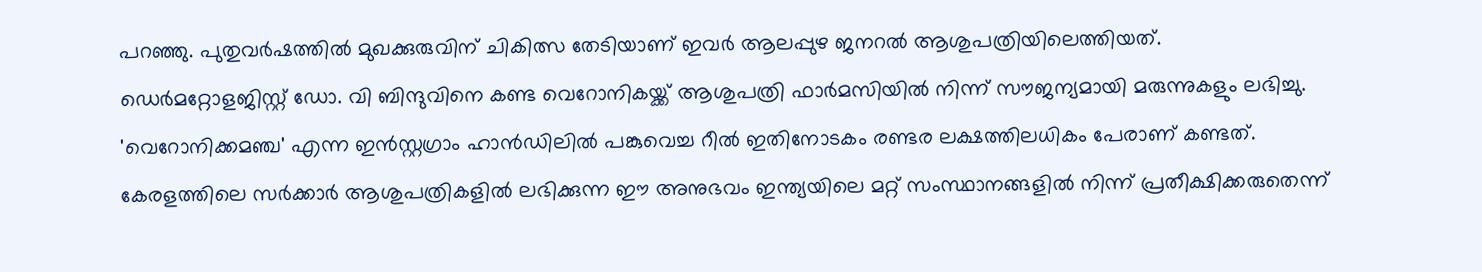പറഞ്ഞു. പുതുവർഷത്തിൽ മുഖക്കുരുവിന് ചികിത്സ തേടിയാണ് ഇവർ ആലപ്പുഴ ജനറൽ ആശുപത്രിയിലെത്തിയത്.
ഡെർമറ്റോളജിസ്റ്റ് ഡോ. വി ബിന്ദുവിനെ കണ്ട വെറോനികയ്ക്ക് ആശുപത്രി ഫാർമസിയിൽ നിന്ന് സൗജന്യമായി മരുന്നുകളും ലഭിച്ചു. 'വെറോനിക്കമഞ്ച' എന്ന ഇൻസ്റ്റഗ്രാം ഹാൻഡിലിൽ പങ്കുവെച്ച റീൽ ഇതിനോടകം രണ്ടര ലക്ഷത്തിലധികം പേരാണ് കണ്ടത്.
കേരളത്തിലെ സർക്കാർ ആശുപത്രികളിൽ ലഭിക്കുന്ന ഈ അനുഭവം ഇന്ത്യയിലെ മറ്റ് സംസ്ഥാനങ്ങളിൽ നിന്ന് പ്രതീക്ഷിക്കരുതെന്ന്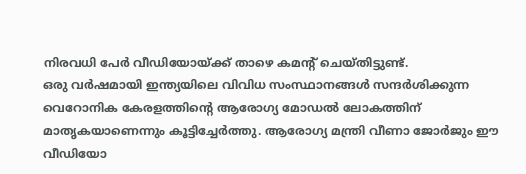നിരവധി പേർ വീഡിയോയ്ക്ക് താഴെ കമന്റ് ചെയ്തിട്ടുണ്ട്.
ഒരു വർഷമായി ഇന്ത്യയിലെ വിവിധ സംസ്ഥാനങ്ങൾ സന്ദർശിക്കുന്ന വെറോനിക കേരളത്തിന്റെ ആരോഗ്യ മോഡൽ ലോകത്തിന് മാതൃകയാണെന്നും കൂട്ടിച്ചേർത്തു. ആരോഗ്യ മന്ത്രി വീണാ ജോർജും ഈ വീഡിയോ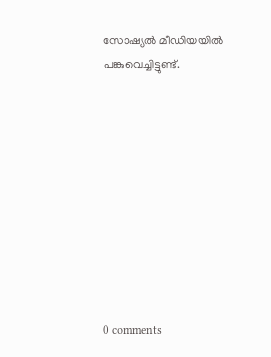സോഷ്യൽ മീഡിയയിൽ പങ്കുവെച്ചിട്ടുണ്ട്.










0 comments